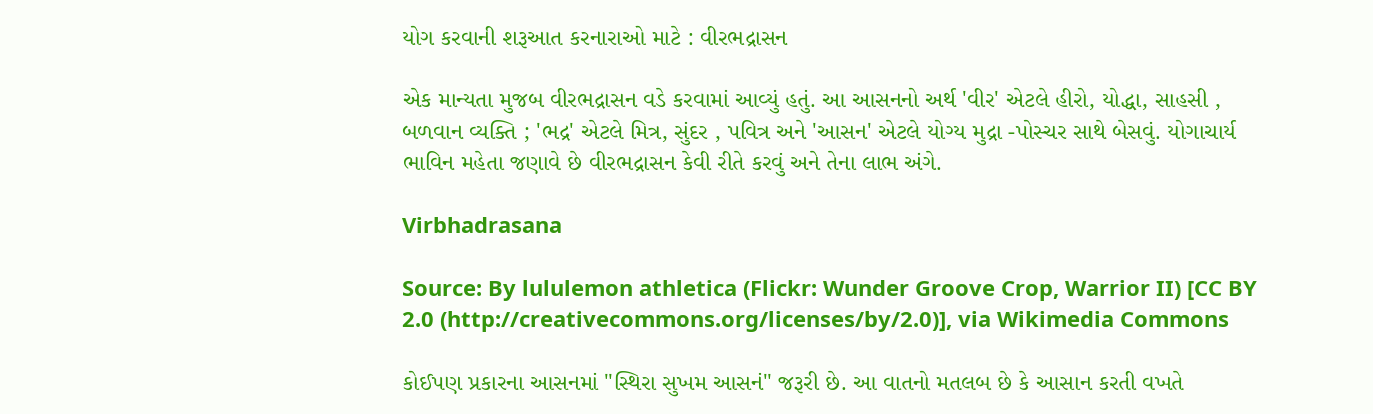યોગ કરવાની શરૂઆત કરનારાઓ માટે : વીરભદ્રાસન

એક માન્યતા મુજબ વીરભદ્રાસન વડે કરવામાં આવ્યું હતું. આ આસનનો અર્થ 'વીર' એટલે હીરો, યોદ્ધા, સાહસી , બળવાન વ્યક્તિ ; 'ભદ્ર' એટલે મિત્ર, સુંદર , પવિત્ર અને 'આસન' એટલે યોગ્ય મુદ્રા -પોસ્ચર સાથે બેસવું. યોગાચાર્ય ભાવિન મહેતા જણાવે છે વીરભદ્રાસન કેવી રીતે કરવું અને તેના લાભ અંગે.

Virbhadrasana

Source: By lululemon athletica (Flickr: Wunder Groove Crop, Warrior II) [CC BY 2.0 (http://creativecommons.org/licenses/by/2.0)], via Wikimedia Commons

કોઈપણ પ્રકારના આસનમાં "સ્થિરા સુખમ આસનં" જરૂરી છે. આ વાતનો મતલબ છે કે આસાન કરતી વખતે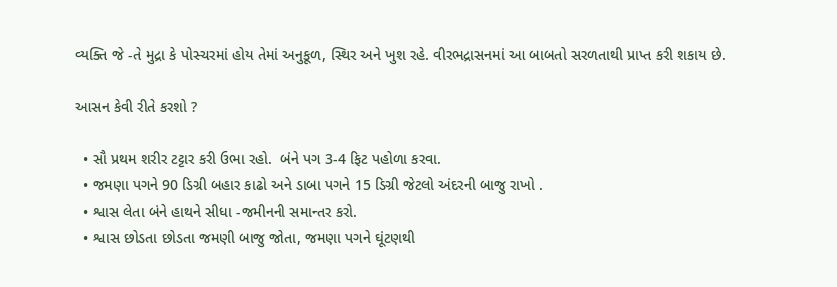વ્યક્તિ જે -તે મુદ્રા કે પોસ્ચરમાં હોય તેમાં અનુકૂળ, સ્થિર અને ખુશ રહે. વીરભદ્રાસનમાં આ બાબતો સરળતાથી પ્રાપ્ત કરી શકાય છે.

આસન કેવી રીતે કરશો ?

  • સૌ પ્રથમ શરીર ટટ્ટાર કરી ઉભા રહો.  બંને પગ 3-4 ફિટ પહોળા કરવા.
  • જમણા પગને 90 ડિગ્રી બહાર કાઢો અને ડાબા પગને 15 ડિગ્રી જેટલો અંદરની બાજુ રાખો .
  • શ્વાસ લેતા બંને હાથને સીધા -જમીનની સમાન્તર કરો.
  • શ્વાસ છોડતા છોડતા જમણી બાજુ જોતા, જમણા પગને ઘૂંટણથી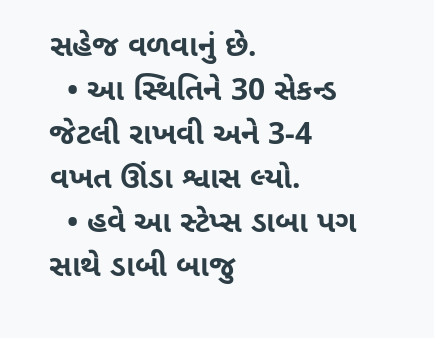સહેજ વળવાનું છે.
  • આ સ્થિતિને 30 સેકન્ડ જેટલી રાખવી અને 3-4 વખત ઊંડા શ્વાસ લ્યો.
  • હવે આ સ્ટેપ્સ ડાબા પગ સાથે ડાબી બાજુ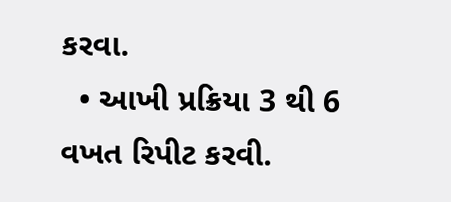કરવા.
  • આખી પ્રક્રિયા 3 થી 6 વખત રિપીટ કરવી.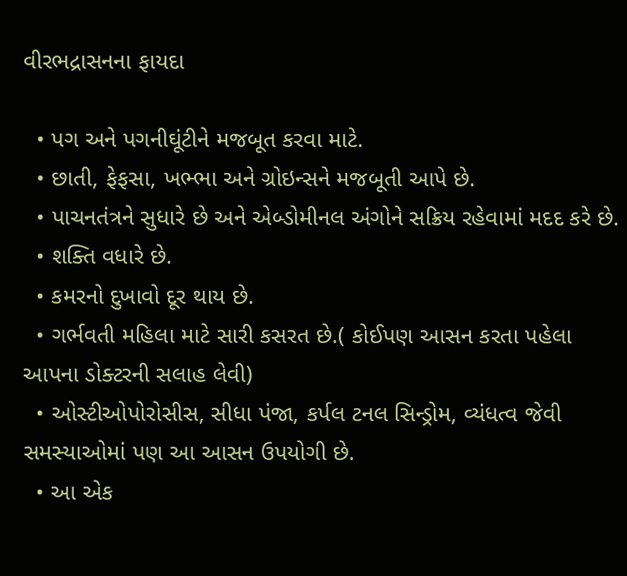વીરભદ્રાસનના ફાયદા

  • પગ અને પગનીઘૂંટીને મજબૂત કરવા માટે.
  • છાતી, ફેફસા, ખભ્ભા અને ગ્રોઇન્સને મજબૂતી આપે છે.
  • પાચનતંત્રને સુધારે છે અને એબ્ડોમીનલ અંગોને સક્રિય રહેવામાં મદદ કરે છે.
  • શક્તિ વધારે છે.
  • કમરનો દુખાવો દૂર થાય છે.
  • ગર્ભવતી મહિલા માટે સારી કસરત છે.( કોઈપણ આસન કરતા પહેલા આપના ડોક્ટરની સલાહ લેવી)
  • ઓસ્ટીઓપોરોસીસ, સીધા પંજા, કર્પલ ટનલ સિન્ડ્રોમ, વ્યંધત્વ જેવી સમસ્યાઓમાં પણ આ આસન ઉપયોગી છે.
  • આ એક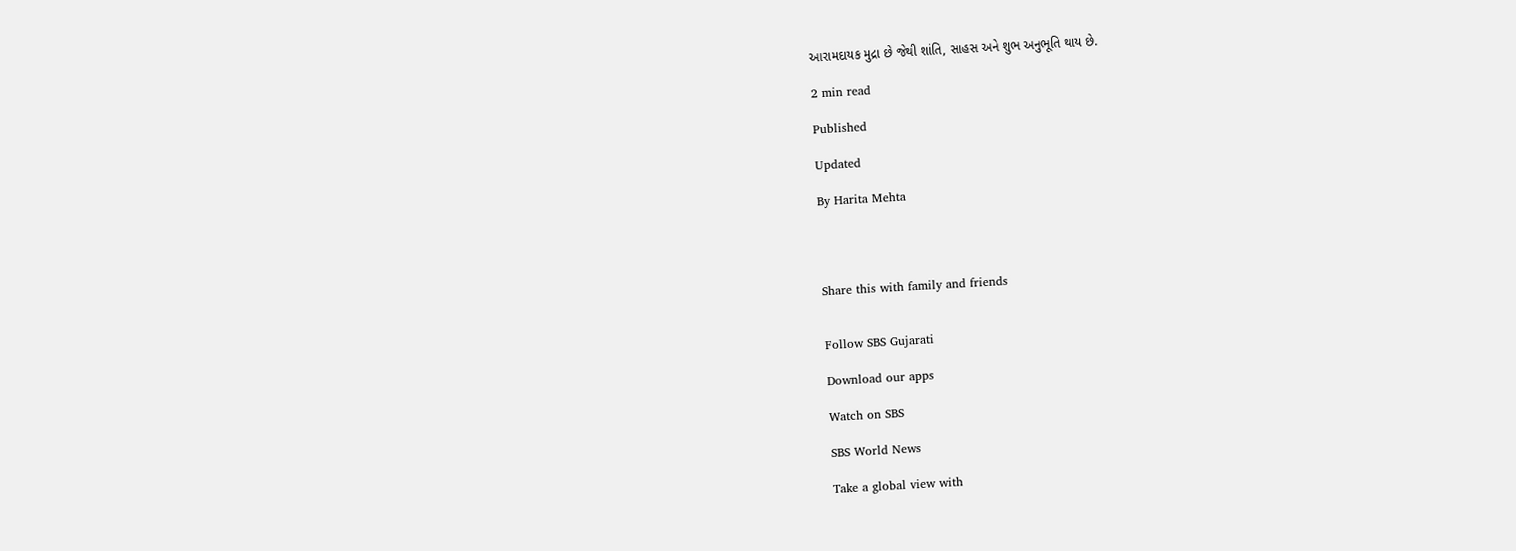આરામદાયક મુદ્રા છે જેથી શાંતિ, સાહસ અને શુભ અનુભૂતિ થાય છે.

2 min read

Published

Updated

By Harita Mehta




Share this with family and friends


Follow SBS Gujarati

Download our apps

Watch on SBS

SBS World News

Take a global view with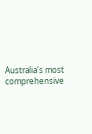Australia's most comprehensive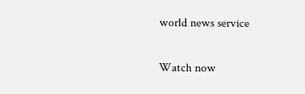world news service

Watch now